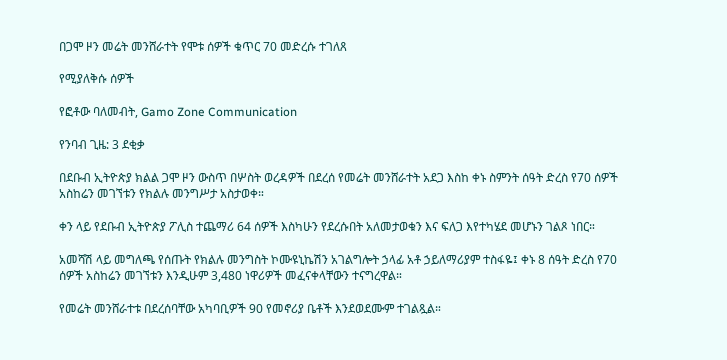በጋሞ ዞን መሬት መንሸራተት የሞቱ ሰዎች ቁጥር 70 መድረሱ ተገለጸ

የሚያለቅሱ ሰዎች

የፎቶው ባለመብት, Gamo Zone Communication

የንባብ ጊዜ: 3 ደቂቃ

በደቡብ ኢትዮጵያ ክልል ጋሞ ዞን ውስጥ በሦስት ወረዳዎች በደረሰ የመሬት መንሸራተት አደጋ እስከ ቀኑ ስምንት ሰዓት ድረስ የ70 ሰዎች አስከሬን መገኘቱን የክልሉ መንግሥታ አስታወቀ።

ቀን ላይ የደቡብ ኢትዮጵያ ፖሊስ ተጨማሪ 64 ሰዎች እስካሁን የደረሱበት አለመታወቁን እና ፍለጋ እየተካሄደ መሆኑን ገልጾ ነበር።

አመሻሽ ላይ መግለጫ የሰጡት የክልሉ መንግስት ኮሙዩኒኬሽን አገልግሎት ኃላፊ አቶ ኃይለማሪያም ተስፋዬ፤ ቀኑ 8 ሰዓት ድረስ የ70 ሰዎች አስከሬን መገኘቱን እንዲሁም 3,480 ነዋሪዎች መፈናቀላቸውን ተናግረዋል።

የመሬት መንሸራተቱ በደረሰባቸው አካባቢዎች 90 የመኖሪያ ቤቶች እንደወደሙም ተገልጿል።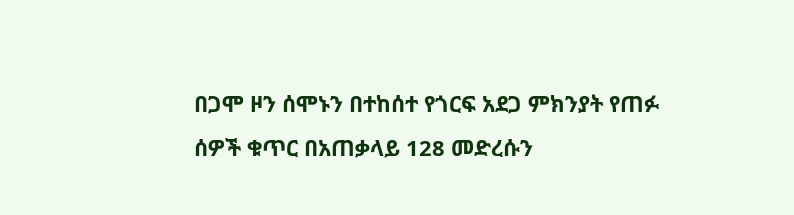በጋሞ ዞን ሰሞኑን በተከሰተ የጎርፍ አደጋ ምክንያት የጠፉ ሰዎች ቁጥር በአጠቃላይ 128 መድረሱን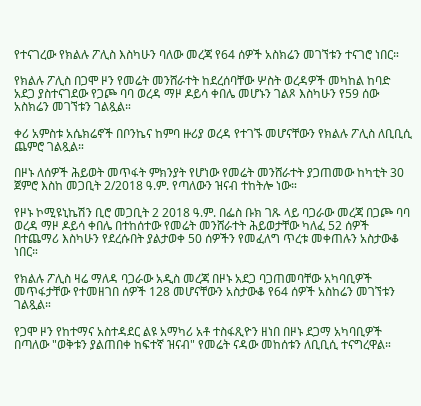የተናገረው የክልሉ ፖሊስ እስካሁን ባለው መረጃ የ64 ሰዎች አስክሬን መገኘቱን ተናገሮ ነበር።

የክልሉ ፖሊስ በጋሞ ዞን የመሬት መንሸራተት ከደረሰባቸው ሦስት ወረዳዎች መካከል ከባድ አደጋ ያስተናገደው የጋጮ ባባ ወረዳ ማዞ ዶይሳ ቀበሌ መሆኑን ገልጾ እስካሁን የ59 ሰው አስክሬን መገኘቱን ገልጿል።

ቀሪ አምስቱ አሴክሬኖች በቦንኬና ከምባ ዙሪያ ወረዳ የተገኙ መሆናቸውን የክልሉ ፖሊስ ለቢቢሲ ጨምሮ ገልጿል።

በዞኑ ለሰዎች ሕይወት መጥፋት ምክንያት የሆነው የመሬት መንሸራተት ያጋጠመው ከካቲት 30 ጀምሮ እስከ መጋቢት 2/2018 ዓ.ም. የጣለውን ዝናብ ተከትሎ ነው።

የዞኑ ኮሚዩኒኬሽን ቢሮ መጋቢት 2 2018 ዓ.ም. በፌስ ቡክ ገጹ ላይ ባጋራው መረጃ በጋጮ ባባ ወረዳ ማዞ ዶይሳ ቀበሌ በተከሰተው የመሬት መንሸራተት ሕይወታቸው ካለፈ 52 ሰዎች በተጨማሪ እስካሁን የደረሱበት ያልታወቀ 50 ሰዎችን የመፈለግ ጥረቱ መቀጠሉን አስታውቆ ነበር።

የክልሉ ፖሊስ ዛሬ ማለዳ ባጋራው አዲስ መረጃ በዞኑ አደጋ ባጋጠመባቸው አካባቢዎች መጥፋታቸው የተመዘገበ ሰዎች 128 መሆናቸውን አስታውቆ የ64 ሰዎች አስከሬን መገኘቱን ገልጿል።

የጋሞ ዞን የከተማና አስተዳደር ልዩ አማካሪ አቶ ተስፋጺዮን ዘነበ በዞኑ ደጋማ አካባቢዎች በጣለው "ወቅቱን ያልጠበቀ ከፍተኛ ዝናብ" የመሬት ናዳው መከሰቱን ለቢቢሲ ተናግረዋል።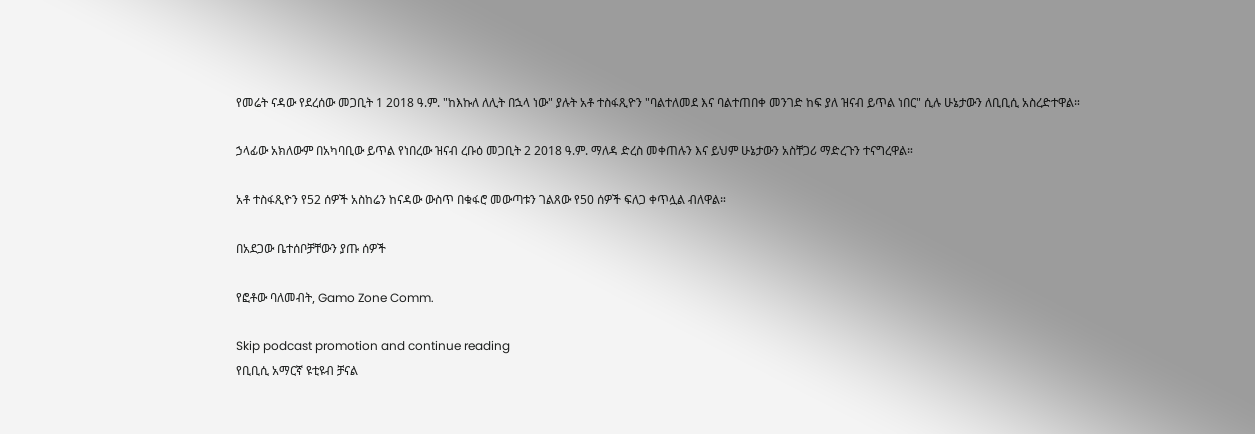የመሬት ናዳው የደረሰው መጋቢት 1 2018 ዓ.ም. "ከእኩለ ለሊት በኋላ ነው" ያሉት አቶ ተስፋጺዮን "ባልተለመደ እና ባልተጠበቀ መንገድ ከፍ ያለ ዝናብ ይጥል ነበር" ሲሉ ሁኔታውን ለቢቢሲ አስረድተዋል።

ኃላፊው አክለውም በአካባቢው ይጥል የነበረው ዝናብ ረቡዕ መጋቢት 2 2018 ዓ.ም. ማለዳ ድረስ መቀጠሉን እና ይህም ሁኔታውን አስቸጋሪ ማድረጉን ተናግረዋል።

አቶ ተስፋጺዮን የ52 ሰዎች አስከሬን ከናዳው ውስጥ በቁፋሮ መውጣቱን ገልጸው የ50 ሰዎች ፍለጋ ቀጥሏል ብለዋል።

በአደጋው ቤተሰቦቻቸውን ያጡ ሰዎች

የፎቶው ባለመብት, Gamo Zone Comm.

Skip podcast promotion and continue reading
የቢቢሲ አማርኛ ዩቲዩብ ቻናል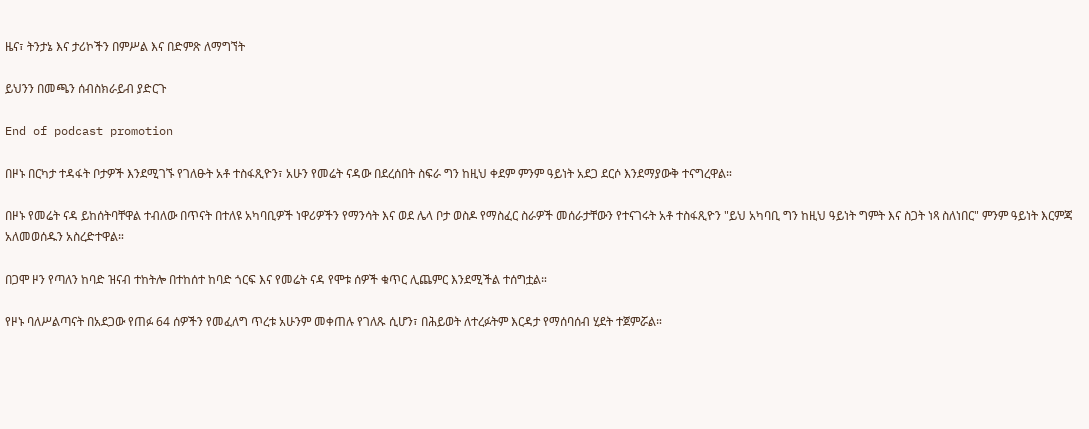ዜና፣ ትንታኔ እና ታሪኮችን በምሥል እና በድምጽ ለማግኘት

ይህንን በመጫን ሰብስክራይብ ያድርጉ

End of podcast promotion

በዞኑ በርካታ ተዳፋት ቦታዎች እንደሚገኙ የገለፁት አቶ ተስፋጺዮን፣ አሁን የመሬት ናዳው በደረሰበት ስፍራ ግን ከዚህ ቀደም ምንም ዓይነት አደጋ ደርሶ እንደማያውቅ ተናግረዋል።

በዞኑ የመሬት ናዳ ይከሰትባቸዋል ተብለው በጥናት በተለዩ አካባቢዎች ነዋሪዎችን የማንሳት እና ወደ ሌላ ቦታ ወስዶ የማስፈር ስራዎች መሰራታቸውን የተናገሩት አቶ ተስፋጺዮን "ይህ አካባቢ ግን ከዚህ ዓይነት ግምት እና ስጋት ነጻ ስለነበር" ምንም ዓይነት እርምጃ አለመወሰዱን አስረድተዋል።

በጋሞ ዞን የጣለን ከባድ ዝናብ ተከትሎ በተከሰተ ከባድ ጎርፍ እና የመሬት ናዳ የሞቱ ሰዎች ቁጥር ሊጨምር እንደሚችል ተሰግቷል።

የዞኑ ባለሥልጣናት በአደጋው የጠፉ 64 ሰዎችን የመፈለግ ጥረቱ አሁንም መቀጠሉ የገለጹ ሲሆን፣ በሕይወት ለተረፉትም እርዳታ የማሰባሰብ ሂደት ተጀምሯል።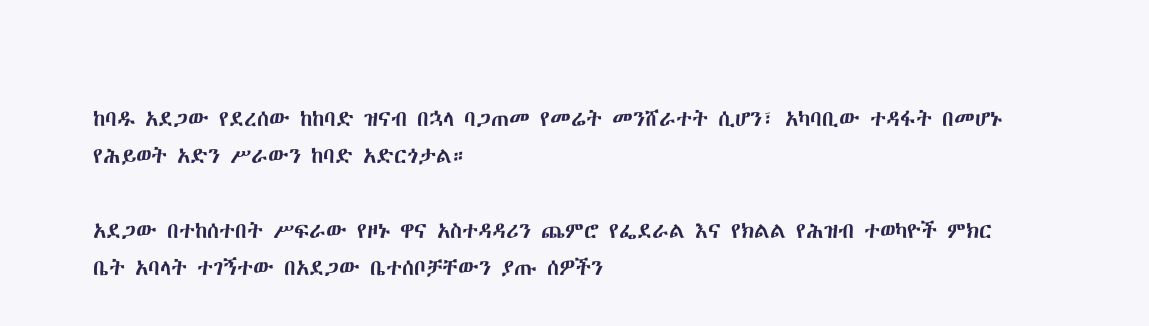ከባዱ አደጋው የደረሰው ከከባድ ዝናብ በኋላ ባጋጠመ የመሬት መንሸራተት ሲሆን፣ አካባቢው ተዳፋት በመሆኑ የሕይወት አድን ሥራውን ከባድ አድርጎታል።

አደጋው በተከሰተበት ሥፍራው የዞኑ ዋና አስተዳዳሪን ጨምሮ የፌደራል እና የክልል የሕዝብ ተወካዮች ምክር ቤት አባላት ተገኝተው በአደጋው ቤተሰቦቻቸውን ያጡ ሰዎችን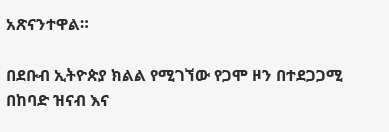አጽናንተዋል።

በደቡብ ኢትዮጵያ ክልል የሚገኘው የጋሞ ዞን በተደጋጋሚ በከባድ ዝናብ እና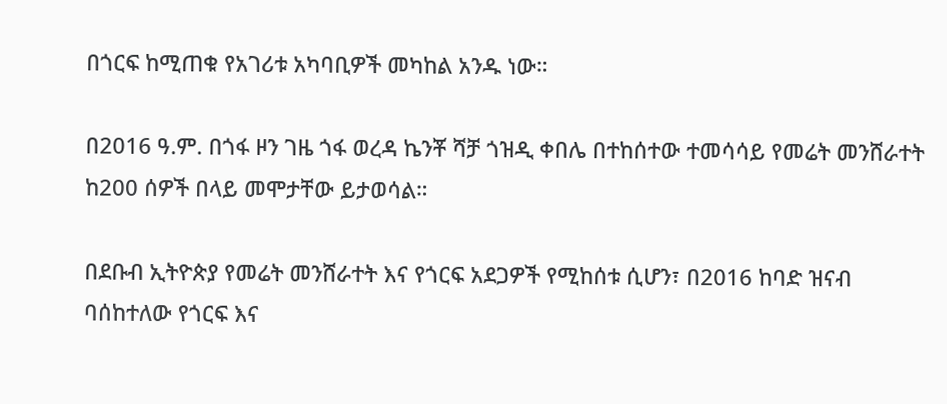በጎርፍ ከሚጠቁ የአገሪቱ አካባቢዎች መካከል አንዱ ነው።

በ2016 ዓ.ም. በጎፋ ዞን ገዜ ጎፋ ወረዳ ኬንቾ ሻቻ ጎዝዲ ቀበሌ በተከሰተው ተመሳሳይ የመሬት መንሸራተት ከ200 ሰዎች በላይ መሞታቸው ይታወሳል።

በደቡብ ኢትዮጵያ የመሬት መንሸራተት እና የጎርፍ አደጋዎች የሚከሰቱ ሲሆን፣ በ2016 ከባድ ዝናብ ባሰከተለው የጎርፍ እና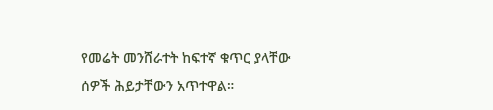የመሬት መንሸራተት ከፍተኛ ቁጥር ያላቸው ሰዎች ሕይታቸውን አጥተዋል።